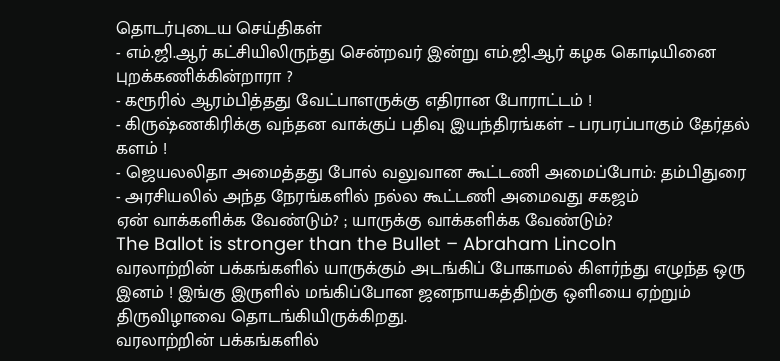தொடர்புடைய செய்திகள்
- எம்.ஜி.ஆர் கட்சியிலிருந்து சென்றவர் இன்று எம்.ஜி.ஆர் கழக கொடியினை புறக்கணிக்கின்றாரா ?
- கரூரில் ஆரம்பித்தது வேட்பாளருக்கு எதிரான போராட்டம் !
- கிருஷ்ணகிரிக்கு வந்தன வாக்குப் பதிவு இயந்திரங்கள் – பரபரப்பாகும் தேர்தல் களம் !
- ஜெயலலிதா அமைத்தது போல் வலுவான கூட்டணி அமைப்போம்: தம்பிதுரை
- அரசியலில் அந்த நேரங்களில் நல்ல கூட்டணி அமைவது சகஜம்
ஏன் வாக்களிக்க வேண்டும்? ; யாருக்கு வாக்களிக்க வேண்டும்?
The Ballot is stronger than the Bullet – Abraham Lincoln
வரலாற்றின் பக்கங்களில் யாருக்கும் அடங்கிப் போகாமல் கிளர்ந்து எழுந்த ஒரு இனம் ! இங்கு இருளில் மங்கிப்போன ஜனநாயகத்திற்கு ஒளியை ஏற்றும் திருவிழாவை தொடங்கியிருக்கிறது.
வரலாற்றின் பக்கங்களில்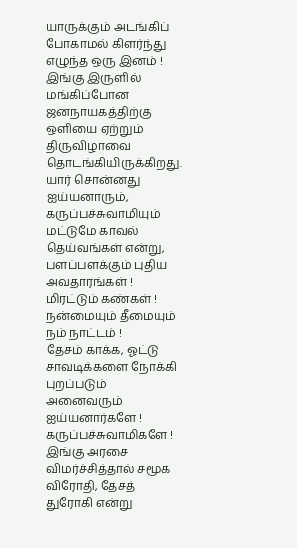யாருக்கும் அடங்கிப் போகாமல் கிளர்ந்து எழுந்த ஒரு இனம் ! இங்கு இருளில் மங்கிப்போன ஜனநாயகத்திற்கு ஒளியை ஏற்றும் திருவிழாவை தொடங்கியிருக்கிறது.
யார் சொன்னது ஐய்யனாரும், கருப்பச்சுவாமியும் மட்டுமே காவல் தெய்வங்கள் என்று,
பளப்பளக்கும் புதிய அவதாரங்கள் !
மிரட்டும் கண்கள் !
நன்மையும் தீமையும் நம் நாட்டம் !
தேசம் காக்க, ஓட்டு சாவடிக்களை நோக்கி
புறப்படும் அனைவரும் ஐய்யனார்களே ! கருப்பச்சுவாமிகளே !
இங்கு அரசை விமர்ச்சித்தால் சமூக விரோதி, தேசத் துரோகி என்று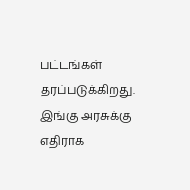பட்டங்கள் தரப்படுக்கிறது. இங்கு அரசுக்கு எதிராக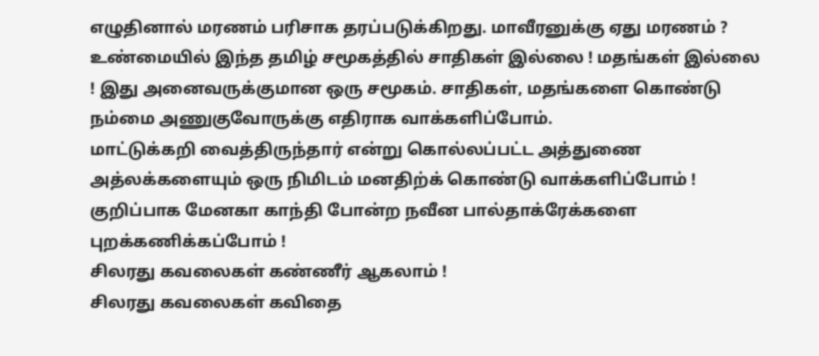எழுதினால் மரணம் பரிசாக தரப்படுக்கிறது. மாவீரனுக்கு ஏது மரணம் ?
உண்மையில் இந்த தமிழ் சமூகத்தில் சாதிகள் இல்லை ! மதங்கள் இல்லை ! இது அனைவருக்குமான ஒரு சமூகம். சாதிகள், மதங்களை கொண்டு நம்மை அணுகுவோருக்கு எதிராக வாக்களிப்போம்.
மாட்டுக்கறி வைத்திருந்தார் என்று கொல்லப்பட்ட அத்துணை அத்லக்களையும் ஒரு நிமிடம் மனதிற்க் கொண்டு வாக்களிப்போம் ! குறிப்பாக மேனகா காந்தி போன்ற நவீன பால்தாக்ரேக்களை புறக்கணிக்கப்போம் !
சிலரது கவலைகள் கண்ணீர் ஆகலாம் !
சிலரது கவலைகள் கவிதை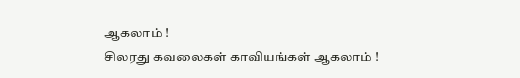ஆகலாம் !
சிலரது கவலைகள் காவியங்கள் ஆகலாம் !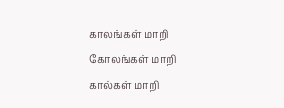காலங்கள் மாறி
கோலங்கள் மாறி
கால்கள் மாறி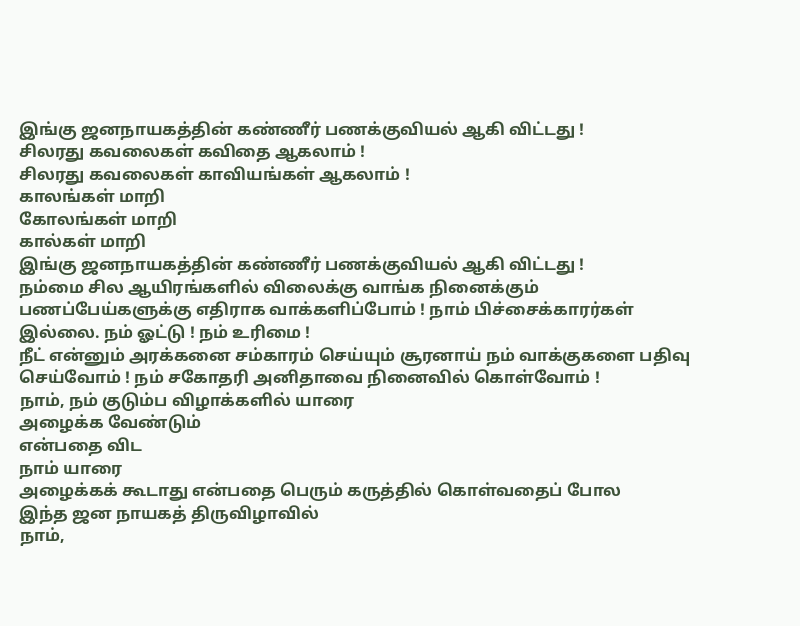இங்கு ஜனநாயகத்தின் கண்ணீர் பணக்குவியல் ஆகி விட்டது !
சிலரது கவலைகள் கவிதை ஆகலாம் !
சிலரது கவலைகள் காவியங்கள் ஆகலாம் !
காலங்கள் மாறி
கோலங்கள் மாறி
கால்கள் மாறி
இங்கு ஜனநாயகத்தின் கண்ணீர் பணக்குவியல் ஆகி விட்டது !
நம்மை சில ஆயிரங்களில் விலைக்கு வாங்க நினைக்கும் பணப்பேய்களுக்கு எதிராக வாக்களிப்போம் ! நாம் பிச்சைக்காரர்கள் இல்லை. நம் ஓட்டு ! நம் உரிமை !
நீட் என்னும் அரக்கனை சம்காரம் செய்யும் சூரனாய் நம் வாக்குகளை பதிவு செய்வோம் ! நம் சகோதரி அனிதாவை நினைவில் கொள்வோம் !
நாம், நம் குடும்ப விழாக்களில் யாரை
அழைக்க வேண்டும்
என்பதை விட
நாம் யாரை
அழைக்கக் கூடாது என்பதை பெரும் கருத்தில் கொள்வதைப் போல
இந்த ஜன நாயகத் திருவிழாவில்
நாம்,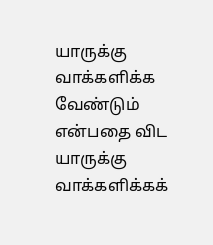யாருக்கு வாக்களிக்க வேண்டும் என்பதை விட
யாருக்கு வாக்களிக்கக்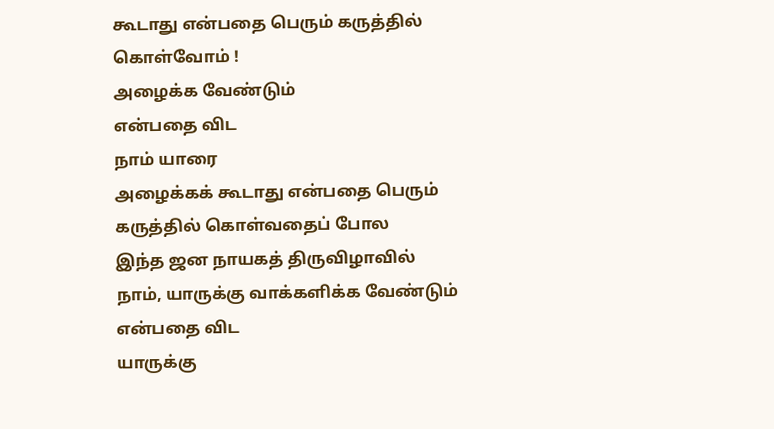கூடாது என்பதை பெரும் கருத்தில் கொள்வோம் !
அழைக்க வேண்டும்
என்பதை விட
நாம் யாரை
அழைக்கக் கூடாது என்பதை பெரும் கருத்தில் கொள்வதைப் போல
இந்த ஜன நாயகத் திருவிழாவில்
நாம், யாருக்கு வாக்களிக்க வேண்டும் என்பதை விட
யாருக்கு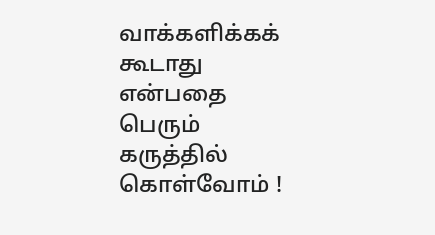வாக்களிக்கக் கூடாது என்பதை பெரும் கருத்தில் கொள்வோம் !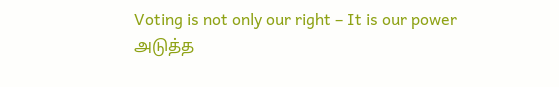Voting is not only our right – It is our power
அடுத்த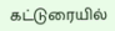கட்டுரையில்